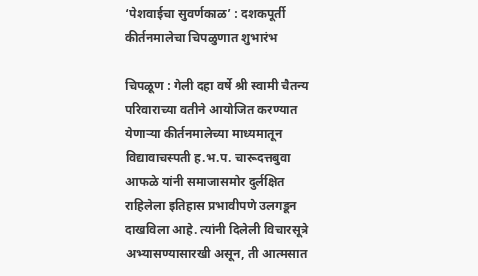‘पेशवाईचा सुवर्णकाळ’ : दशकपूर्ती कीर्तनमालेचा चिपळुणात शुभारंभ

चिपळूण : गेली दहा वर्षे श्री स्वामी चैतन्य परिवाराच्या वतीने आयोजित करण्यात येणाऱ्या कीर्तनमालेच्या माध्यमातून विद्यावाचस्पती ह.भ.प. चारूदत्तबुवा आफळे यांनी समाजासमोर दुर्लक्षित राहिलेला इतिहास प्रभावीपणे उलगडून दाखविला आहे. त्यांनी दिलेली विचारसूत्रे अभ्यासण्यासारखी असून, ती आत्मसात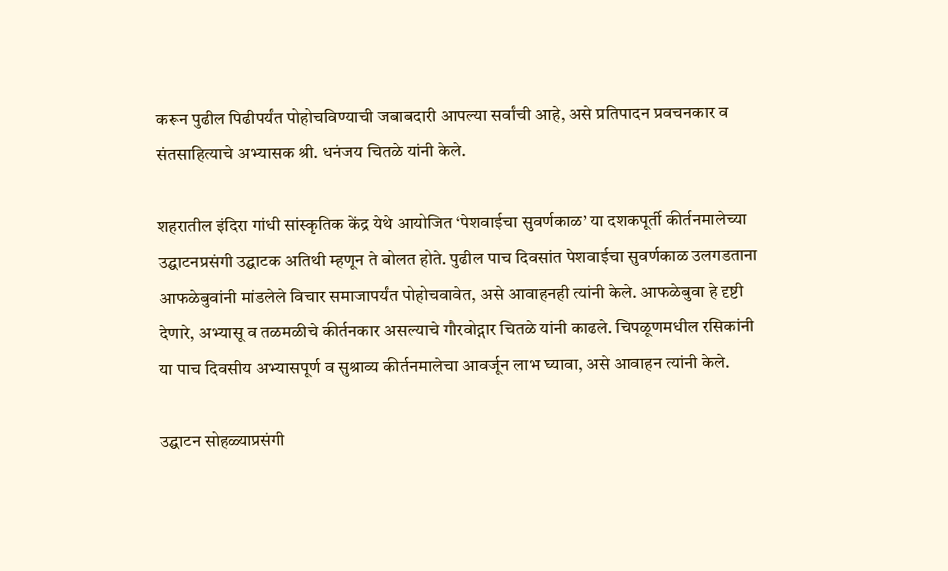करून पुढील पिढीपर्यंत पोहोचविण्याची जबाबदारी आपल्या सर्वांची आहे, असे प्रतिपादन प्रवचनकार व संतसाहित्याचे अभ्यासक श्री. धनंजय चितळे यांनी केले.

शहरातील इंदिरा गांधी सांस्कृतिक केंद्र येथे आयोजित ‘पेशवाईचा सुवर्णकाळ’ या दशकपूर्ती कीर्तनमालेच्या उद्घाटनप्रसंगी उद्घाटक अतिथी म्हणून ते बोलत होते. पुढील पाच दिवसांत पेशवाईचा सुवर्णकाळ उलगडताना आफळेबुवांनी मांडलेले विचार समाजापर्यंत पोहोचवावेत, असे आवाहनही त्यांनी केले. आफळेबुवा हे दृष्टी देणारे, अभ्यासू व तळमळीचे कीर्तनकार असल्याचे गौरवोद्गार चितळे यांनी काढले. चिपळूणमधील रसिकांनी या पाच दिवसीय अभ्यासपूर्ण व सुश्राव्य कीर्तनमालेचा आवर्जून लाभ घ्यावा, असे आवाहन त्यांनी केले.

उद्घाटन सोहळ्याप्रसंगी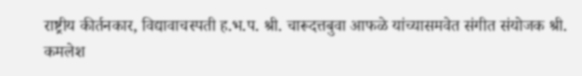राष्ट्रीय कीर्तनकार, विद्यावाचस्पती ह.भ.प. श्री. चारूदत्तबुवा आफळे यांच्यासमवेत संगीत संयोजक श्री. कमलेश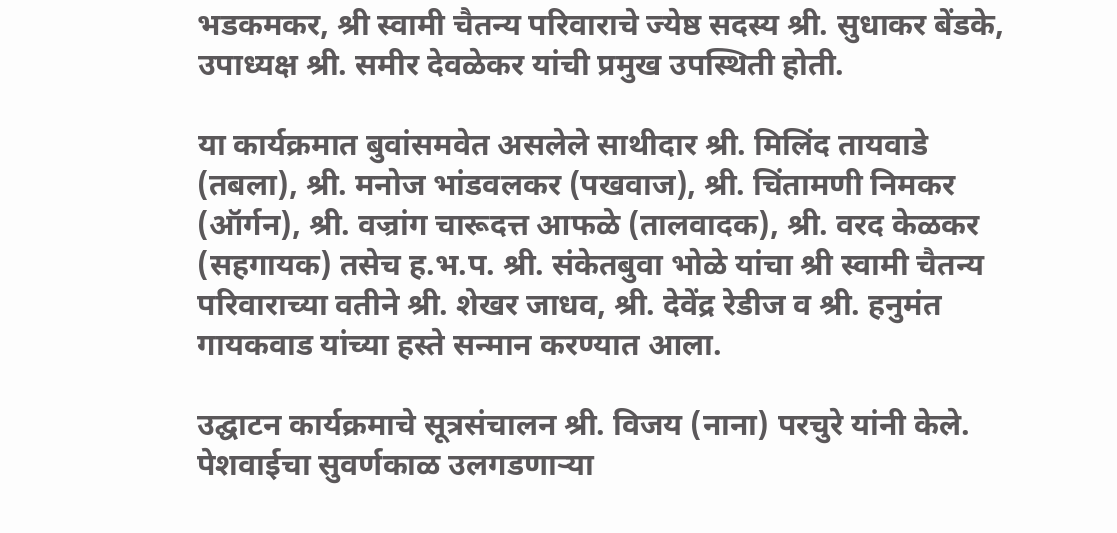भडकमकर, श्री स्वामी चैतन्य परिवाराचे ज्येष्ठ सदस्य श्री. सुधाकर बेंडके, उपाध्यक्ष श्री. समीर देवळेकर यांची प्रमुख उपस्थिती होती.

या कार्यक्रमात बुवांसमवेत असलेले साथीदार श्री. मिलिंद तायवाडे (तबला), श्री. मनोज भांडवलकर (पखवाज), श्री. चिंतामणी निमकर (ऑर्गन), श्री. वज्रांग चारूदत्त आफळे (तालवादक), श्री. वरद केळकर (सहगायक) तसेच ह.भ.प. श्री. संकेतबुवा भोळे यांचा श्री स्वामी चैतन्य परिवाराच्या वतीने श्री. शेखर जाधव, श्री. देवेंद्र रेडीज व श्री. हनुमंत गायकवाड यांच्या हस्ते सन्मान करण्यात आला.

उद्घाटन कार्यक्रमाचे सूत्रसंचालन श्री. विजय (नाना) परचुरे यांनी केले. पेशवाईचा सुवर्णकाळ उलगडणाऱ्या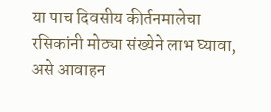या पाच दिवसीय कीर्तनमालेचा रसिकांनी मोठ्या संख्येने लाभ घ्यावा, असे आवाहन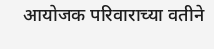आयोजक परिवाराच्या वतीने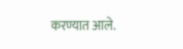करण्यात आले.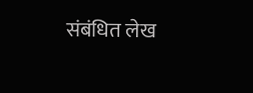संबंधित लेख